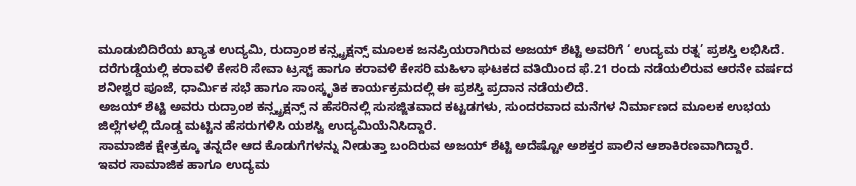ಮೂಡುಬಿದಿರೆಯ ಖ್ಯಾತ ಉದ್ಯಮಿ, ರುದ್ರಾಂಶ ಕನ್ಸ್ಟ್ರಕ್ಷನ್ಸ್ ಮೂಲಕ ಜನಪ್ರಿಯರಾಗಿರುವ ಅಜಯ್ ಶೆಟ್ಟಿ ಅವರಿಗೆ ‘ ಉದ್ಯಮ ರತ್ನ’ ಪ್ರಶಸ್ತಿ ಲಭಿಸಿದೆ.
ದರೆಗುಡ್ಡೆಯಲ್ಲಿ ಕರಾವಳಿ ಕೇಸರಿ ಸೇವಾ ಟ್ರಸ್ಟ್ ಹಾಗೂ ಕರಾವಳಿ ಕೇಸರಿ ಮಹಿಳಾ ಘಟಕದ ವತಿಯಿಂದ ಫೆ.21 ರಂದು ನಡೆಯಲಿರುವ ಆರನೇ ವರ್ಷದ ಶನೀಶ್ವರ ಪೂಜೆ, ಧಾರ್ಮಿಕ ಸಭೆ ಹಾಗೂ ಸಾಂಸ್ಕೃತಿಕ ಕಾರ್ಯಕ್ರಮದಲ್ಲಿ ಈ ಪ್ರಶಸ್ತಿ ಪ್ರದಾನ ನಡೆಯಲಿದೆ.
ಅಜಯ್ ಶೆಟ್ಟಿ ಅವರು ರುದ್ರಾಂಶ ಕನ್ಸ್ಟ್ರಕ್ಷನ್ಸ್ ನ ಹೆಸರಿನಲ್ಲಿ ಸುಸಜ್ಜಿತವಾದ ಕಟ್ಟಡಗಳು, ಸುಂದರವಾದ ಮನೆಗಳ ನಿರ್ಮಾಣದ ಮೂಲಕ ಉಭಯ ಜಿಲ್ಲೆಗಳಲ್ಲಿ ದೊಡ್ಡ ಮಟ್ಟಿನ ಹೆಸರುಗಳಿಸಿ ಯಶಸ್ವಿ ಉದ್ಯಮಿಯೆನಿಸಿದ್ದಾರೆ.
ಸಾಮಾಜಿಕ ಕ್ಷೇತ್ರಕ್ಕೂ ತನ್ನದೇ ಆದ ಕೊಡುಗೆಗಳನ್ನು ನೀಡುತ್ತಾ ಬಂದಿರುವ ಅಜಯ್ ಶೆಟ್ಟಿ ಅದೆಷ್ಟೋ ಅಶಕ್ತರ ಪಾಲಿನ ಆಶಾಕಿರಣವಾಗಿದ್ದಾರೆ.
ಇವರ ಸಾಮಾಜಿಕ ಹಾಗೂ ಉದ್ಯಮ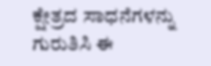ಕ್ಷೇತ್ರದ ಸಾಧನೆಗಳನ್ನು ಗುರುತಿಸಿ ಈ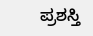ಪ್ರಶಸ್ತಿ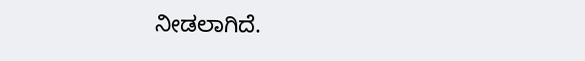ನೀಡಲಾಗಿದೆ.